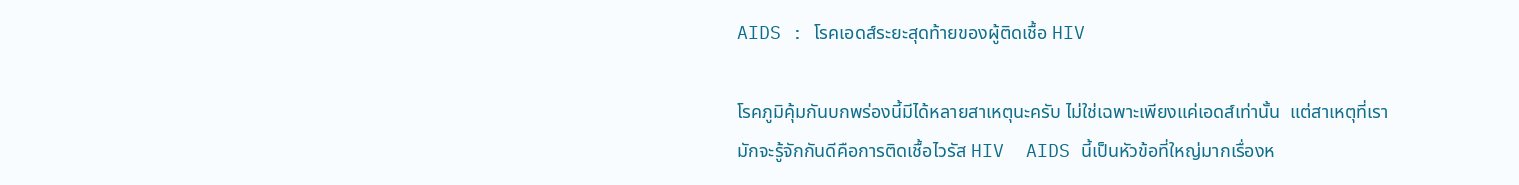AIDS : โรคเอดส์ระยะสุดท้ายของผู้ติดเชื้อ HIV

โรคภูมิคุ้มกันบกพร่องนี้มีได้หลายสาเหตุนะครับ ไม่ใช่เฉพาะเพียงแค่เอดส์เท่านั้น  แต่สาเหตุที่เรามักจะรู้จักกันดีคือการติดเชื้อไวรัส HIV  AIDS นี้เป็นหัวข้อที่ใหญ่มากเรื่องห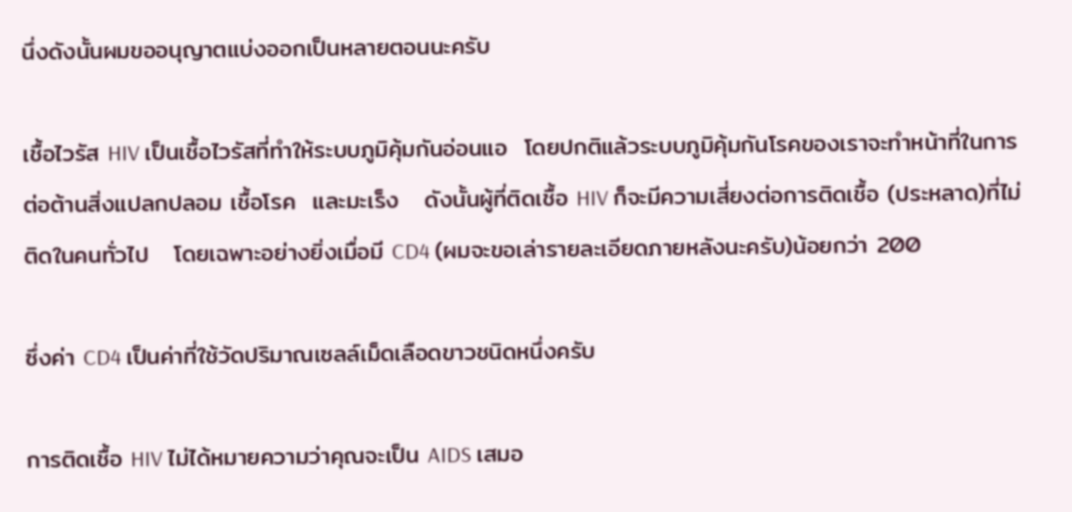นึ่งดังนั้นผมขออนุญาตแบ่งออกเป็นหลายตอนนะครับ

เชื้อไวรัส HIV เป็นเชื้อไวรัสที่ทำให้ระบบภูมิคุ้มกันอ่อนแอ  โดยปกติแล้วระบบภูมิคุ้มกันโรคของเราจะทำหน้าที่ในการต่อต้านสิ่งแปลกปลอม เชื้อโรค  และมะเร็ง   ดังนั้นผู้ที่ติดเชื้อ HIV ก็จะมีความเสี่ยงต่อการติดเชื้อ (ประหลาด)ที่ไม่ติดในคนทั่วไป   โดยเฉพาะอย่างยิ่งเมื่อมี CD4 (ผมจะขอเล่ารายละเอียดภายหลังนะครับ)น้อยกว่า 200

ซึ่งค่า CD4 เป็นค่าที่ใช้วัดปริมาณเซลล์เม็ดเลือดขาวชนิดหนึ่งครับ

การติดเชื้อ HIV ไม่ได้หมายความว่าคุณจะเป็น AIDS เสมอ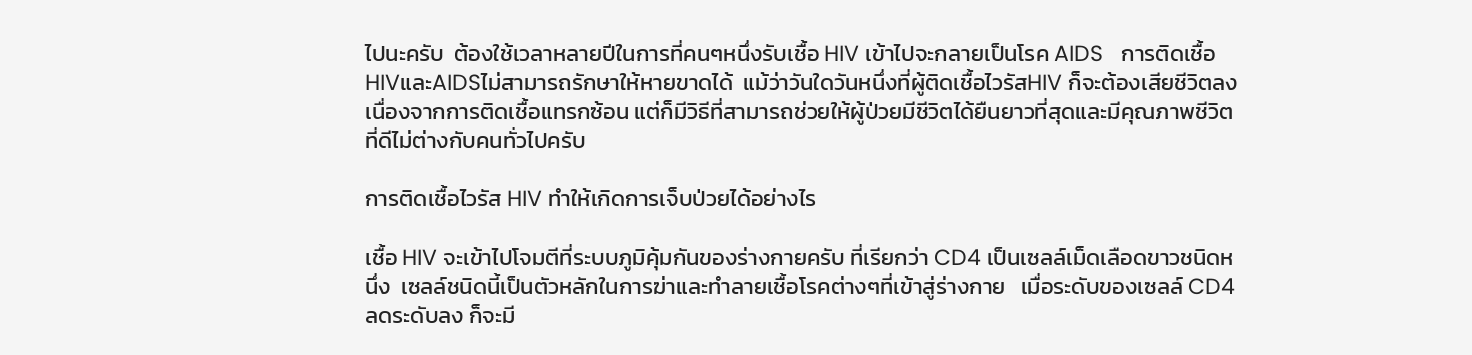ไปนะครับ  ต้องใช้เวลาหลายปีในการที่คนๆหนึ่งรับเชื้อ HIV เข้าไปจะกลายเป็นโรค AIDS   การติดเชื้อHIVและAIDSไม่สามารถรักษาให้หายขาดได้  แม้ว่าวันใดวันหนึ่งที่ผู้ติดเชื้อไวรัสHIV ก็จะต้องเสียชีวิตลงเนื่องจากการติดเชื้อแทรกซ้อน แต่ก็มีวิธีที่สามารถช่วยให้ผู้ป่วยมีชีวิตได้ยืนยาวที่สุดและมีคุณภาพชีวิตที่ดีไม่ต่างกับคนทั่วไปครับ

การติดเชื้อไวรัส HIV ทำให้เกิดการเจ็บป่วยได้อย่างไร

เชื้อ HIV จะเข้าไปโจมตีที่ระบบภูมิคุ้มกันของร่างกายครับ ที่เรียกว่า CD4 เป็นเซลล์เม็ดเลือดขาวชนิดหนึ่ง  เซลล์ชนิดนี้เป็นตัวหลักในการฆ่าและทำลายเชื้อโรคต่างๆที่เข้าสู่ร่างกาย   เมื่อระดับของเซลล์ CD4 ลดระดับลง ก็จะมี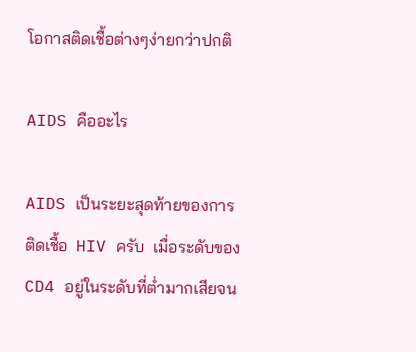โอกาสติดเชื้อต่างๆง่ายกว่าปกติ

AIDS คืออะไร

AIDS เป็นระยะสุดท้ายของการติดเชื้อ  HIV ครับ  เมื่อระดับของ CD4 อยู่ในระดับที่ต่ำมากเสียจน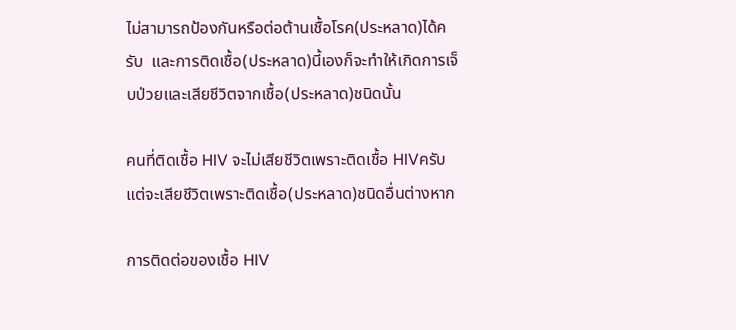ไม่สามารถป้องกันหรือต่อต้านเชื้อโรค(ประหลาด)ได้ครับ  และการติดเชื้อ(ประหลาด)นี้เองก็จะทำให้เกิดการเจ็บป่วยและเสียชีวิตจากเชื้อ(ประหลาด)ชนิดนั้น

คนที่ติดเชื้อ HIV จะไม่เสียชีวิตเพราะติดเชื้อ HIVครับ  แต่จะเสียชีวิตเพราะติดเชื้อ(ประหลาด)ชนิดอื่นต่างหาก

การติดต่อของเชื้อ HIV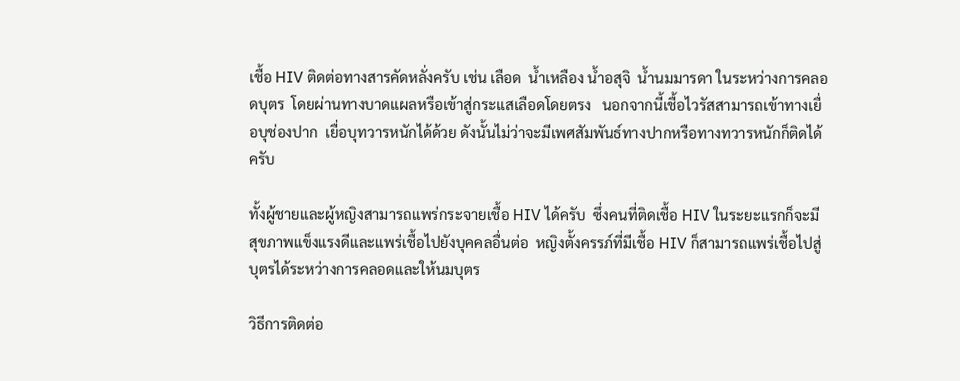เชื้อ HIV ติดต่อทางสารคัดหลั่งครับ เช่น เลือด  น้ำเหลือง น้ำอสุจิ  น้ำนมมารดา ในระหว่างการคลอดบุตร  โดยผ่านทางบาดแผลหรือเข้าสู่กระแสเลือดโดยตรง   นอกจากนี้เชื้อไวรัสสามารถเข้าทางเยื่อบุช่องปาก  เยื่อบุทวารหนักได้ด้วย ดังนั้นไม่ว่าจะมีเพศสัมพันธ์ทางปากหรือทางทวารหนักก็ติดได้ครับ

ทั้งผู้ชายและผู้หญิงสามารถแพร่กระจายเชื้อ HIV ได้ครับ  ซึ่งคนที่ติดเชื้อ HIV ในระยะแรกก็จะมีสุขภาพแข็งแรงดีและแพร่เชื้อไปยังบุคคลอื่นต่อ  หญิงตั้งครรภ์ที่มีเชื้อ HIV ก็สามารถแพร่เชื้อไปสู่บุตรได้ระหว่างการคลอดและให้นมบุตร

วิธีการติดต่อ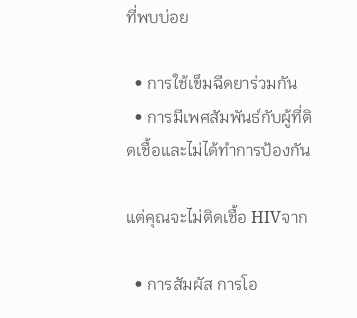ที่พบบ่อย

  • การใช้เข็มฉีดยาร่วมกัน
  • การมีเพศสัมพันธ์กับผู้ที่ติดเชื้อและไม่ได้ทำการป้องกัน

แต่คุณจะไม่ติดเชื้อ HIVจาก

  • การสัมผัส การโอ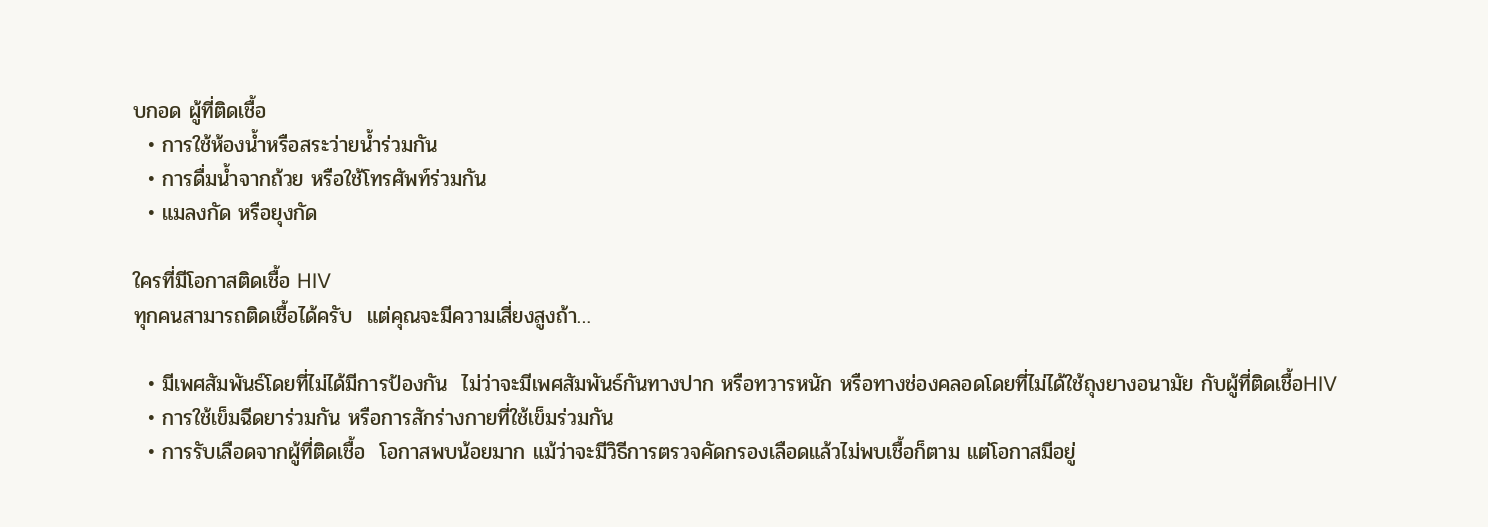บกอด ผู้ที่ติดเชื้อ
  • การใช้ห้องน้ำหรือสระว่ายน้ำร่วมกัน
  • การดื่มน้ำจากถ้วย หรือใช้โทรศัพท์ร่วมกัน
  • แมลงกัด หรือยุงกัด

ใครที่มีโอกาสติดเชื้อ HIV
ทุกคนสามารถติดเชื้อได้ครับ  แต่คุณจะมีความเสี่ยงสูงถ้า…

  • มีเพศสัมพันธ์โดยที่ไม่ได้มีการป้องกัน  ไม่ว่าจะมีเพศสัมพันธ์กันทางปาก หรือทวารหนัก หรือทางช่องคลอดโดยที่ไม่ได้ใช้ถุงยางอนามัย กับผู้ที่ติดเชื้อHIV
  • การใช้เข็มฉีดยาร่วมกัน หรือการสักร่างกายที่ใช้เข็มร่วมกัน
  • การรับเลือดจากผู้ที่ติดเชื้อ  โอกาสพบน้อยมาก แม้ว่าจะมีวิธีการตรวจคัดกรองเลือดแล้วไม่พบเชื้อก็ตาม แต่โอกาสมีอยู่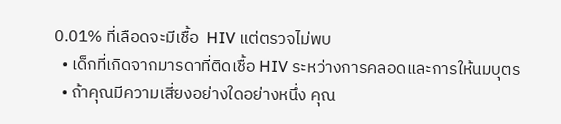0.01% ที่เลือดจะมีเชื้อ  HIV แต่ตรวจไม่พบ
  • เด็กที่เกิดจากมารดาที่ติดเชื้อ HIV ระหว่างการคลอดและการให้นมบุตร
  • ถ้าคุณมีความเสี่ยงอย่างใดอย่างหนึ่ง คุณ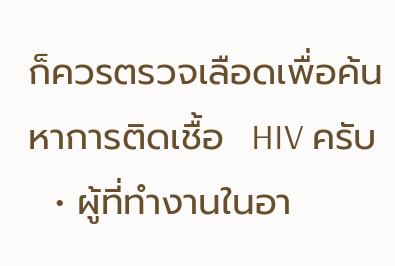ก็ควรตรวจเลือดเพื่อค้นหาการติดเชื้อ  HIV ครับ
  • ผู้ที่ทำงานในอา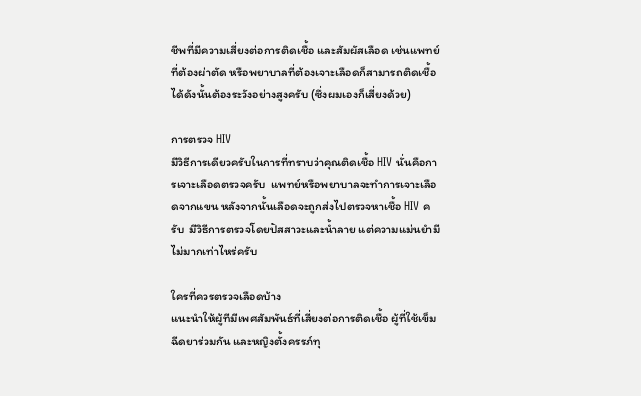ชีพที่มีความเสี่ยงต่อการติดเชื้อ และสัมผัสเลือด เช่นแพทย์ที่ต้องผ่าตัด หรือพยาบาลที่ต้องเจาะเลือดก็สามารถติดเชื้อได้ดังนั้นต้องระวังอย่างสูงครับ (ซึ่งผมเองก็เสี่ยงด้วย)

การตรวจ HIV
มีวิธีการเดียวครับในการที่ทราบว่าคุณติดเชื้อ HIV นั่นคือการเจาะเลือดตรวจครับ  แพทย์หรือพยาบาลจะทำการเจาะเลือดจากแขน หลังจากนั้นเลือดจะถูกส่งไปตรวจหาเชื้อ HIV ครับ  มีวิธีการตรวจโดยปัสสาวะและน้ำลาย แต่ความแม่นยำมีไม่มากเท่าไหร่ครับ

ใครที่ควรตรวจเลือดบ้าง
แนะนำให้ผู้ทีมีเพศสัมพันธ์ที่เสี่ยงต่อการติดเชื้อ ผู้ที่ใช้เข็มฉีดยาร่วมกัน และหญิงตั้งครรภ์ทุ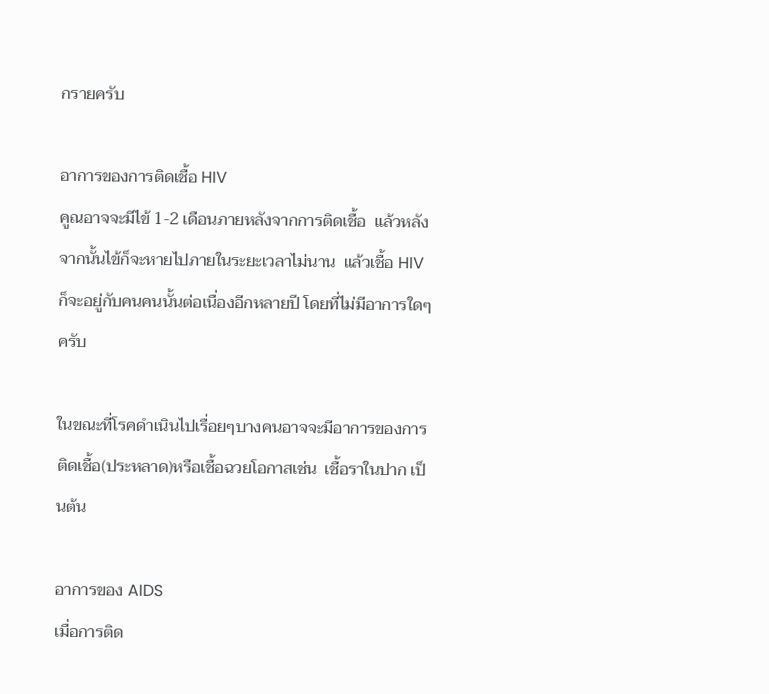กรายครับ

อาการของการติดเชื้อ HIV
คูณอาจจะมีไข้ 1-2 เดือนภายหลังจากการติดเชื้อ  แล้วหลังจากนั้นไข้ก็จะหายไปภายในระยะเวลาไม่นาน  แล้วเชื้อ HIV ก็จะอยู่กับคนคนนั้นต่อเนื่องอีกหลายปี โดยที่ไม่มีอาการใดๆครับ

ในขณะที่โรคดำเนินไปเรื่อยๆบางคนอาจจะมีอาการของการติดเชื้อ(ประหลาด)หรือเชื้อฉวยโอกาสเช่น  เชื้อราในปาก เป็นต้น

อาการของ AIDS
เมื่อการติด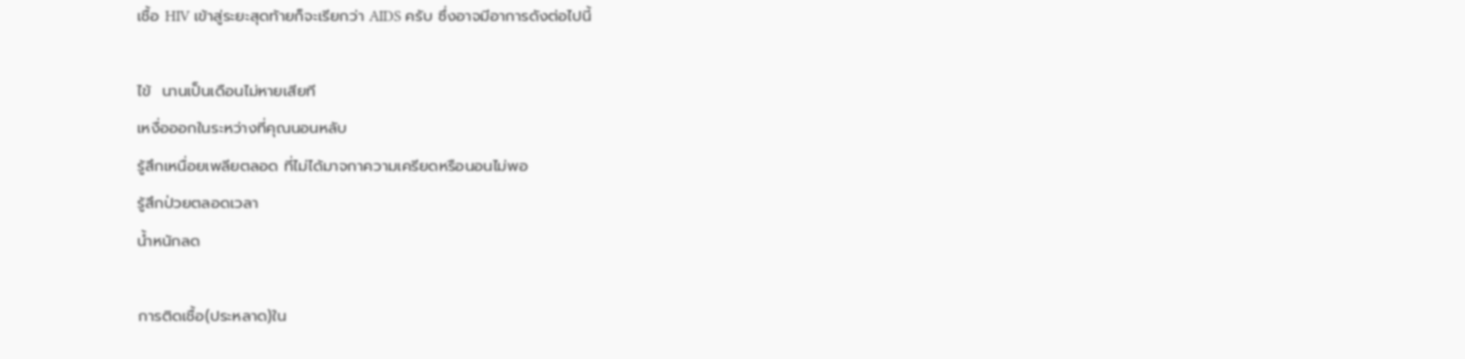เชื้อ HIV เข้าสู่ระยะสุดท้ายก็จะเรียกว่า AIDS ครับ ซึ่งอาจมีอาการดังต่อไปนี้

ไข้  นานเป็นเดือนไม่หายเสียที
เหงื่อออกในระหว่างที่คุณนอนหลับ
รู้สึกเหนื่อยเพลียตลอด ที่ไม่ได้มาจกาความเครียดหรือนอนไม่พอ
รู้สึกป่วยตลอดเวลา
น้ำหนักลด

การติดเชื้อ(ประหลาด)ใน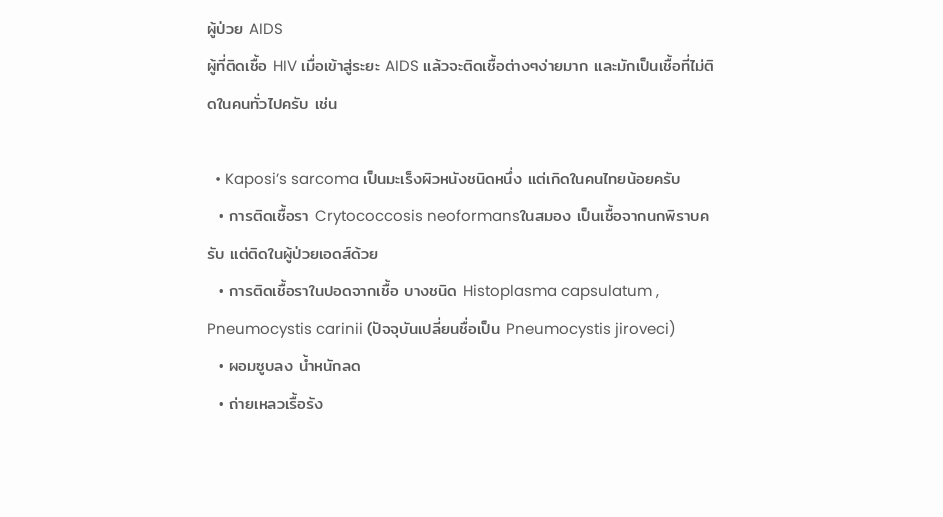ผู้ป่วย AIDS
ผู้ที่ติดเชื้อ HIV เมื่อเข้าสู่ระยะ AIDS แล้วจะติดเชื้อต่างๆง่ายมาก และมักเป็นเชื้อที่ไม่ติดในคนทั่วไปครับ เช่น

  • Kaposi’s sarcoma เป็นมะเร็งผิวหนังชนิดหนึ่ง แต่เกิดในคนไทยน้อยครับ
  • การติดเชื้อรา Crytococcosis neoformansในสมอง เป็นเชื้อจากนกพิราบครับ แต่ติดในผู้ป่วยเอดส์ด้วย
  • การติดเชื้อราในปอดจากเชื้อ บางชนิด Histoplasma capsulatum , Pneumocystis carinii (ปัจจุบันเปลี่ยนชื่อเป็น Pneumocystis jiroveci)
  • ผอมซูบลง น้ำหนักลด
  • ถ่ายเหลวเรื้อรัง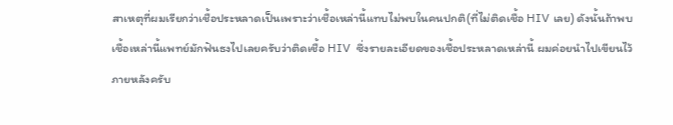สาเหตุที่ผมเรียกว่าเชื้อประหลาดเป็นเพราะว่าเชื้อเหล่านี้แทบไม่พบในคนปกติ(ที่ไม่ติดเชื้อ HIV เลย) ดังนั้นถ้าพบเชื้อเหล่านี้แพทย์มักฟันธงไปเลยครับว่าติดเชื้อ HIV  ซึ่งรายละเอียดของเชื้อประหลาดเหล่านี้ ผมค่อยนำไปเขียนไว้ภายหลังครับ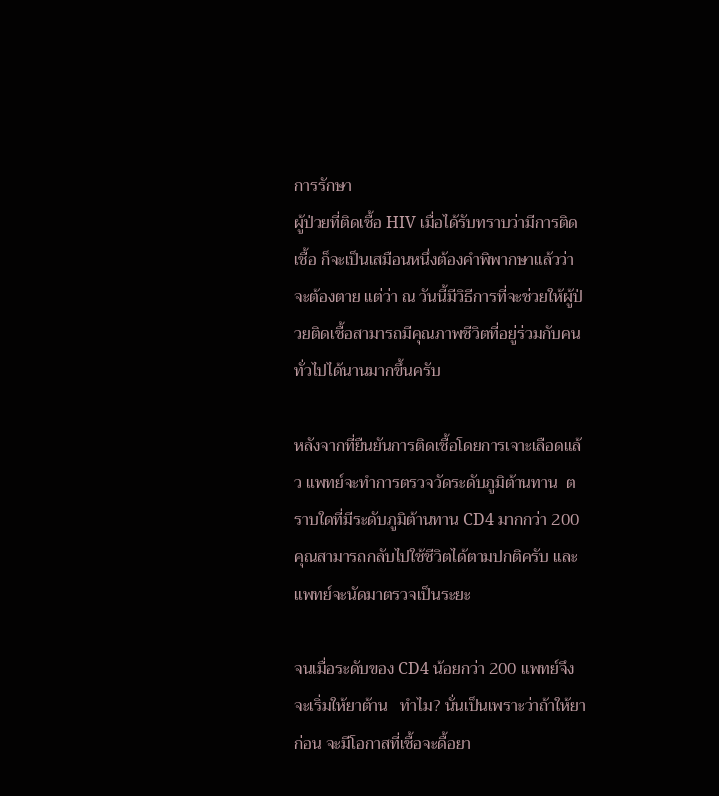การรักษา
ผู้ป่วยที่ติดเชื้อ HIV เมื่อได้รับทราบว่ามีการติดเชื้อ ก็จะเป็นเสมือนหนึ่งต้องคำพิพากษาแล้วว่าจะต้องตาย แต่ว่า ณ วันนี้มีวิธีการที่จะช่วยให้ผู้ป่วยติดเชื้อสามารถมีคุณภาพชีวิตที่อยู่ร่วมกับคนทั่วไปได้นานมากขึ้นครับ

หลังจากที่ยืนยันการติดเชื้อโดยการเจาะเลือดแล้ว แพทย์จะทำการตรวจวัดระดับภูมิต้านทาน  ตราบใดที่มีระดับภูมิต้านทาน CD4 มากกว่า 200 คุณสามารถกลับไปใช้ชีวิตได้ตามปกติครับ และแพทย์จะนัดมาตรวจเป็นระยะ

จนเมื่อระดับของ CD4 น้อยกว่า 200 แพทย์จึงจะเริ่มให้ยาต้าน   ทำไม? นั่นเป็นเพราะว่าถ้าให้ยาก่อน จะมีโอกาสที่เชื้อจะดื้อยา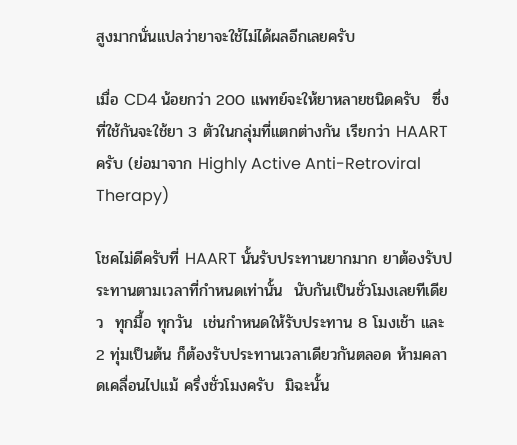สูงมากนั่นแปลว่ายาจะใช้ไม่ได้ผลอีกเลยครับ

เมื่อ CD4 น้อยกว่า 200 แพทย์จะให้ยาหลายชนิดครับ  ซึ่งที่ใช้กันจะใช้ยา 3 ตัวในกลุ่มที่แตกต่างกัน เรียกว่า HAART ครับ (ย่อมาจาก Highly Active Anti-Retroviral Therapy)

โชคไม่ดีครับที่ HAART นั้นรับประทานยากมาก ยาต้องรับประทานตามเวลาที่กำหนดเท่านั้น  นับกันเป็นชั่วโมงเลยทีเดียว  ทุกมื้อ ทุกวัน  เช่นกำหนดให้รับประทาน 8 โมงเช้า และ 2 ทุ่มเป็นต้น ก็ต้องรับประทานเวลาเดียวกันตลอด ห้ามคลาดเคลื่อนไปแม้ ครึ่งชั่วโมงครับ  มิฉะนั้น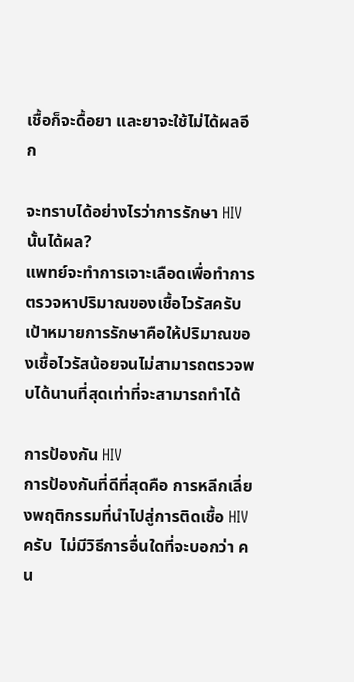เชื้อก็จะดื้อยา และยาจะใช้ไม่ได้ผลอีก

จะทราบได้อย่างไรว่าการรักษา HIV นั้นได้ผล?
แพทย์จะทำการเจาะเลือดเพื่อทำการตรวจหาปริมาณของเชื้อไวรัสครับ  เป้าหมายการรักษาคือให้ปริมาณของเชื้อไวรัสน้อยจนไม่สามารถตรวจพบได้นานที่สุดเท่าที่จะสามารถทำได้

การป้องกัน HIV
การป้องกันที่ดีที่สุดคือ การหลีกเลี่ยงพฤติกรรมที่นำไปสู่การติดเชื้อ HIV ครับ  ไม่มีวิธีการอื่นใดที่จะบอกว่า คน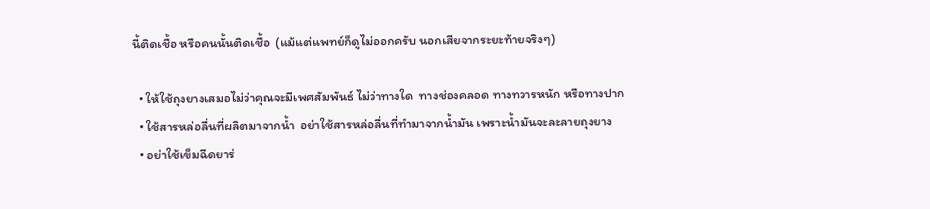นี้ติดเชื้อ หรือคนนั้นติดเชื้อ  (แม้แต่แพทย์ก็ดูไม่ออกครับ นอกเสียจากระยะท้ายจริงๆ)

  • ให้ใช้ถุงยางเสมอไม่ว่าคุณจะมีเพศสัมพันธ์ ไม่ว่าทางใด  ทางช่องคลอด ทางทวารหนัก หรือทางปาก
  • ใช้สารหล่อลื่นที่ผลิตมาจากน้ำ  อย่าใช้สารหล่อลื่นที่ทำมาจากน้ำมัน เพราะน้ำมันจะละลายถุงยาง
  • อย่าใช้เข็มฉีดยาร่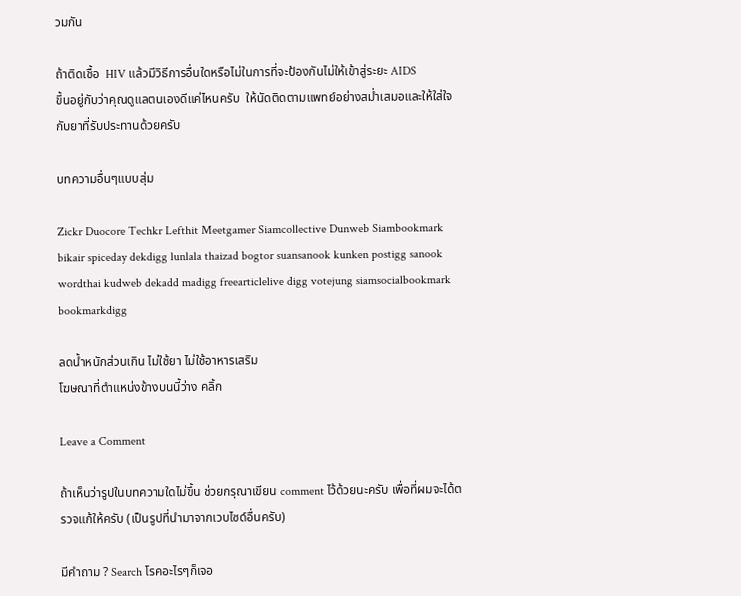วมกัน

ถ้าติดเชื้อ  HIV แล้วมีวิธีการอื่นใดหรือไม่ในการที่จะป้องกันไม่ให้เข้าสู่ระยะ AIDS
ขึ้นอยู่กับว่าคุณดูแลตนเองดีแค่ไหนครับ  ให้นัดติดตามแพทย์อย่างสม่ำเสมอและให้ใส่ใจกับยาที่รับประทานด้วยครับ

บทความอื่นๆแบบสุ่ม

Zickr Duocore Techkr Lefthit Meetgamer Siamcollective Dunweb Siambookmark bikair spiceday dekdigg lunlala thaizad bogtor suansanook kunken postigg sanook wordthai kudweb dekadd madigg freearticlelive digg votejung siamsocialbookmark bookmarkdigg

ลดน้ำหนักส่วนเกิน ไม่ใช้ยา ไม่ใช้อาหารเสริม
โฆษณาที่ตำแหน่งข้างบนนี้ว่าง คลิ้ก

Leave a Comment

ถ้าเห็นว่ารูปในบทความใดไม่ขึ้น ช่วยกรุณาเขียน comment ไว้ด้วยนะครับ เพื่อที่ผมจะได้ตรวจแก้ให้ครับ (เป็นรูปที่นำมาจากเวบไซด์อื่นครับ)

มีคำถาม ? Search โรคอะไรๆก็เจอ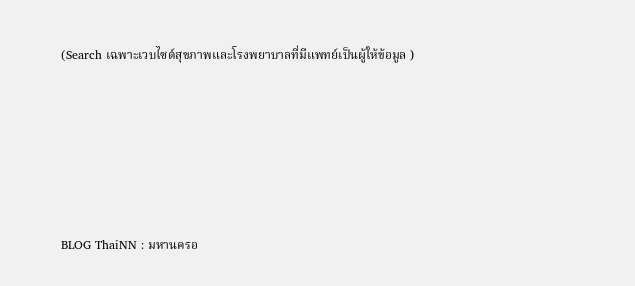(Search เฉพาะเวบไซด์สุขภาพและโรงพยาบาลที่มีแพทย์เป็นผู้ให้ข้อมูล )






BLOG ThaiNN : มหานครอ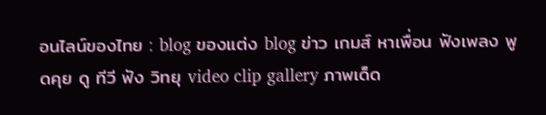อนไลน์ของไทย : blog ของแต่ง blog ข่าว เกมส์ หาเพื่อน ฟังเพลง พูดคุย ดู ทีวี ฟัง วิทยุ video clip gallery ภาพเด็ด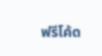ฟรีโค้ด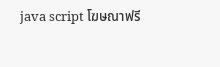java script โฆษณาฟรี